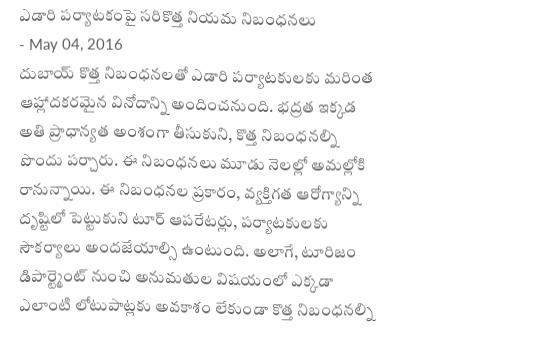ఎడారి పర్యాటకంపై సరికొత్త నియమ నిబంధనలు
- May 04, 2016
దుబాయ్ కొత్త నిబంధనలతో ఎడారి పర్యాటకులకు మరింత ఆహ్లాదకరమైన వినోదాన్ని అందించనుంది. భద్రత ఇక్కడ అతి ప్రాధాన్యత అంశంగా తీసుకుని, కొత్త నిబంధనల్ని పొందు పర్చారు. ఈ నిబంధనలు మూడు నెలల్లో అమల్లోకి రానున్నాయి. ఈ నిబంధనల ప్రకారం, వ్యక్తిగత ఆరోగ్యాన్ని దృష్టిలో పెట్టుకుని టూర్ ఆపరేటర్లు, పర్యాటకులకు సౌకర్యాలు అందజేయాల్సి ఉంటుంది. అలాగే, టూరిజం డిపార్ట్మెంట్ నుంచి అనుమతుల విషయంలో ఎక్కడా ఎలాంటి లోటుపాట్లకు అవకాశం లేకుండా కొత్త నిబంధనల్ని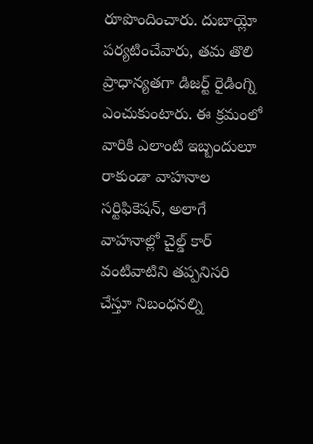రూపొందించారు. దుబాయ్లో పర్యటించేవారు, తమ తొలి ప్రాధాన్యతగా డిజర్ట్ రైడింగ్ని ఎంచుకుంటారు. ఈ క్రమంలో వారికి ఎలాంటి ఇబ్బందులూ రాకుండా వాహనాల సర్టిఫికెషన్, అలాగే వాహనాల్లో చైల్డ్ కార్ వంటివాటిని తప్పనిసరి చేస్తూ నిబంధనల్ని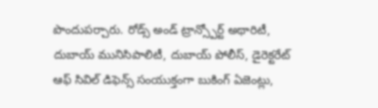పొందుపర్చారు. రోడ్స్ అండ్ ట్రాన్స్పోర్ట్ అథారిటీ, దుబాయ్ మునిసిపాలిటీ, దుబాయ్ పోలీస్, డైరెక్టరేట్ ఆఫ్ సివిల్ డిఫెన్స్ సంయుక్తంగా బుకింగ్ ఏజెంట్లు,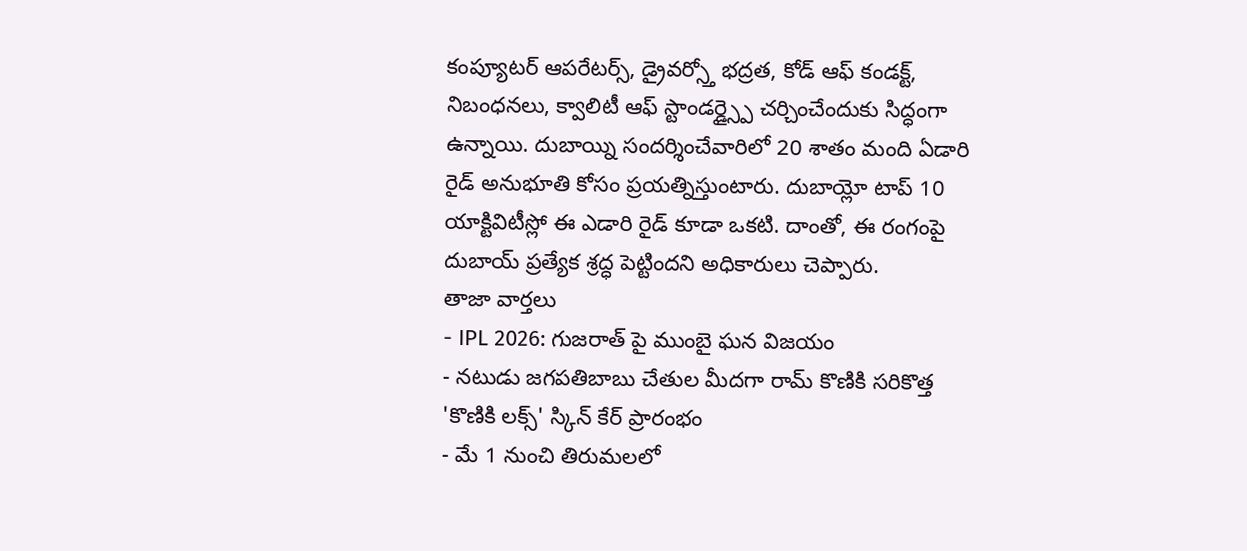కంప్యూటర్ ఆపరేటర్స్, డ్రైవర్స్తో భద్రత, కోడ్ ఆఫ్ కండక్ట్, నిబంధనలు, క్వాలిటీ ఆఫ్ స్టాండర్డ్స్పై చర్చించేందుకు సిద్ధంగా ఉన్నాయి. దుబాయ్ని సందర్శించేవారిలో 20 శాతం మంది ఏడారి రైడ్ అనుభూతి కోసం ప్రయత్నిస్తుంటారు. దుబాయ్లో టాప్ 10 యాక్టివిటీస్లో ఈ ఎడారి రైడ్ కూడా ఒకటి. దాంతో, ఈ రంగంపై దుబాయ్ ప్రత్యేక శ్రద్ధ పెట్టిందని అధికారులు చెప్పారు.
తాజా వార్తలు
- IPL 2026: గుజరాత్ పై ముంబై ఘన విజయం
- నటుడు జగపతిబాబు చేతుల మీదగా రామ్ కొణికి సరికొత్త 'కొణికి లక్స్' స్కిన్ కేర్ ప్రారంభం
- మే 1 నుంచి తిరుమలలో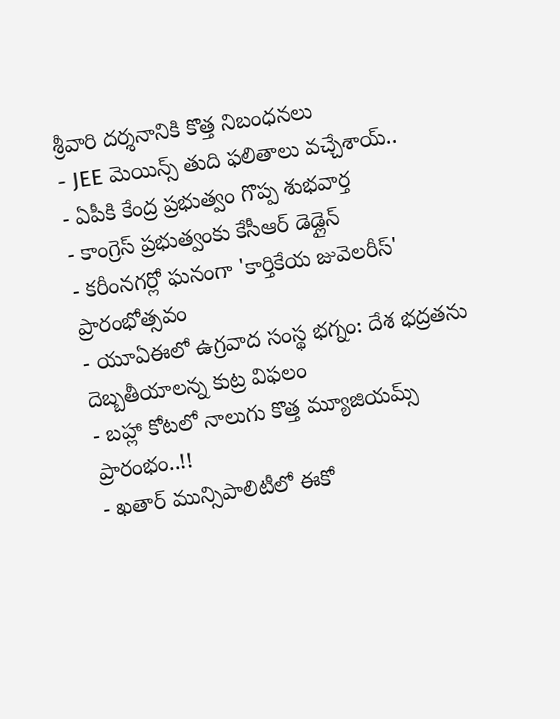శ్రీవారి దర్శనానికి కొత్త నిబంధనలు
- JEE మెయిన్స్ తుది ఫలితాలు వచ్చేశాయ్..
- ఏపీకి కేంద్ర ప్రభుత్వం గొప్ప శుభవార్త
- కాంగ్రెస్ ప్రభుత్వంకు కేసీఆర్ డెడ్లైన్
- కరీంనగర్లో ఘనంగా 'కార్తికేయ జువెలరీస్' ప్రారంభోత్సవం
- యూఏఈలో ఉగ్రవాద సంస్థ భగ్నం: దేశ భద్రతను దెబ్బతీయాలన్న కుట్ర విఫలం
- బహ్లా కోటలో నాలుగు కొత్త మ్యూజియమ్స్ ప్రారంభం..!!
- ఖతార్ మున్సిపాలిటీలో ఈకో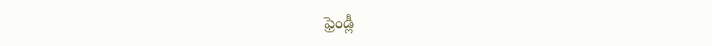ఫ్రెండ్లీ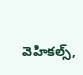వెహికల్స్,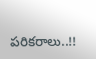పరికరాలు..!!